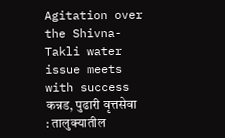Agitation over the Shivna-Takli water issue meets with success
कन्नड, पुढारी वृत्तसेवा : तालुक्यातील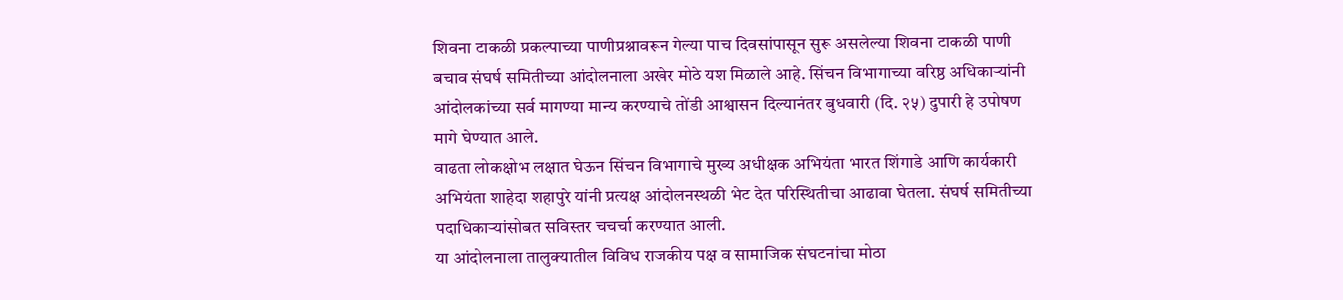शिवना टाकळी प्रकल्पाच्या पाणीप्रश्नावरून गेल्या पाच दिवसांपासून सुरू असलेल्या शिवना टाकळी पाणी बचाव संघर्ष समितीच्या आंदोलनाला अखेर मोठे यश मिळाले आहे. सिंचन विभागाच्या वरिष्ठ अधिकाऱ्यांनी आंदोलकांच्या सर्व मागण्या मान्य करण्याचे तोंडी आश्वासन दिल्यानंतर बुधवारी (दि. २५) दुपारी हे उपोषण मागे घेण्यात आले.
वाढता लोकक्षोभ लक्षात घेऊन सिंचन विभागाचे मुख्य अधीक्षक अभियंता भारत शिंगाडे आणि कार्यकारी अभियंता शाहेदा शहापुरे यांनी प्रत्यक्ष आंदोलनस्थळी भेट देत परिस्थितीचा आढावा घेतला. संघर्ष समितीच्या पदाधिकाऱ्यांसोबत सविस्तर चचर्चा करण्यात आली.
या आंदोलनाला तालुक्यातील विविध राजकीय पक्ष व सामाजिक संघटनांचा मोठा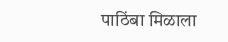पाठिंबा मिळाला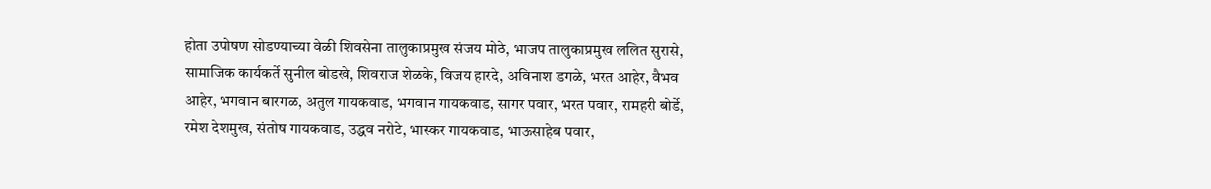होता उपोषण सोडण्याच्या वेळी शिवसेना तालुकाप्रमुख संजय मोठे, भाजप तालुकाप्रमुख ललित सुरासे, सामाजिक कार्यकर्ते सुनील बोडखे, शिवराज शेळके, विजय हारदे, अविनाश डगळे, भरत आहेर, वैभव आहेर, भगवान बारगळ, अतुल गायकवाड, भगवान गायकवाड, सागर पवार, भरत पवार, रामहरी बोर्डे, रमेश देशमुख, संतोष गायकवाड, उद्धव नरोटे, भास्कर गायकवाड, भाऊसाहेब पवार,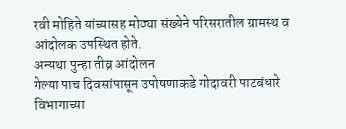रवी मोहिते यांच्यासह मोठ्या संख्येने परिसरातील ग्रामस्थ व आंदोलक उपस्थित होते.
अन्यथा पुन्हा तीव्र आंदोलन
गेल्या पाच दिवसांपासून उपोषणाकडे गोदावरी पाटबंधारे विभागाच्या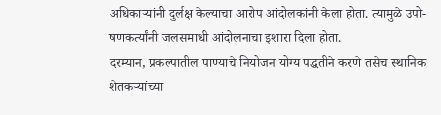अधिकाऱ्यांनी दुर्लक्ष केल्याचा आरोप आंदोलकांनी केला होता. त्यामुळे उपो-षणकर्त्यांनी जलसमाधी आंदोलनाचा इशारा दिला होता.
दरम्यान, प्रकल्पातील पाण्याचे नियोजन योग्य पद्धतीने करणे तसेच स्थानिक शेतकऱ्यांच्या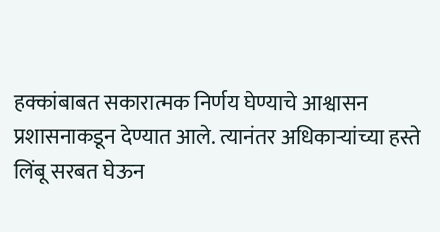हक्कांबाबत सकारात्मक निर्णय घेण्याचे आश्वासन प्रशासनाकडून देण्यात आले. त्यानंतर अधिकाऱ्यांच्या हस्ते लिंबू सरबत घेऊन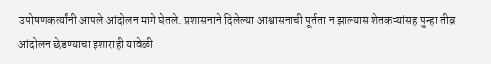उपोषणकर्त्यांनी आपले आंदोलन मागे घेतले. प्रशासनाने दिलेल्या आश्वासनाची पूर्तता न झाल्यास शेतकऱ्यांसह पुन्हा तीव्र आंदोलन छेडण्याचा इशाराही यावेळी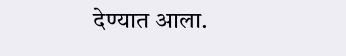देण्यात आला.